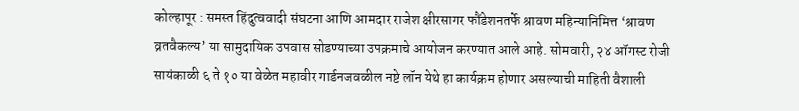कोल्हापूर : समस्त हिंदुत्ववादी संघटना आणि आमदार राजेश क्षीरसागर फौंडेशनतर्फे श्रावण महिन्यानिमित्त ‘श्रावण व्रतवैकल्य’ या सामुदायिक उपवास सोडण्याच्या उपक्रमाचे आयोजन करण्यात आले आहे. सोमवारी, २४ ऑगस्ट रोजी सायंकाळी ६ ते १० या वेळेत महावीर गार्डनजवळील नष्टे लॉन येथे हा कार्यक्रम होणार असल्याची माहिती वैशाली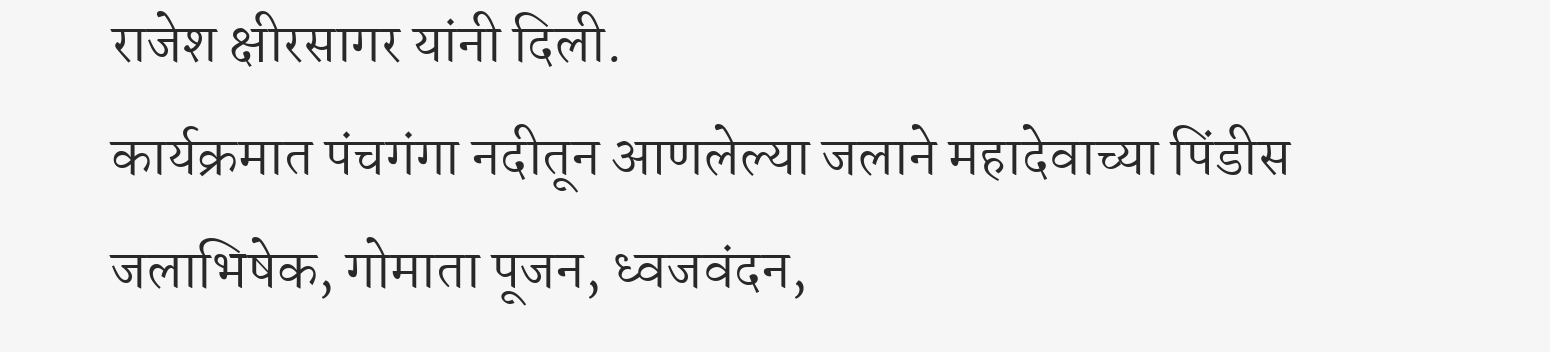राजेश क्षीरसागर यांनी दिली.
कार्यक्रमात पंचगंगा नदीतून आणलेल्या जलाने महादेवाच्या पिंडीस जलाभिषेक, गोमाता पूजन, ध्वजवंदन,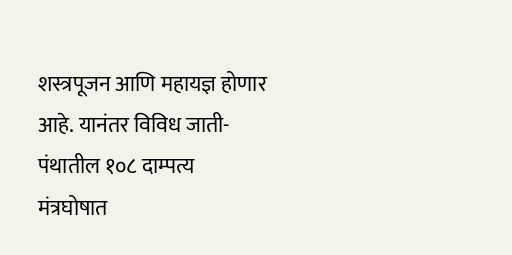शस्त्रपूजन आणि महायज्ञ होणार आहे. यानंतर विविध जाती-पंथातील १०८ दाम्पत्य मंत्रघोषात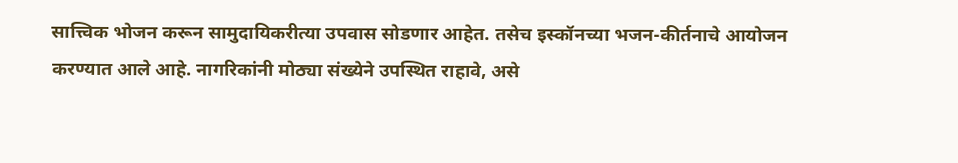सात्त्विक भोजन करून सामुदायिकरीत्या उपवास सोडणार आहेत. तसेच इस्कॉनच्या भजन-कीर्तनाचे आयोजन करण्यात आले आहे. नागरिकांनी मोठ्या संख्येने उपस्थित राहावे, असे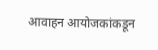आवाहन आयोजकांकडून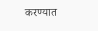करण्यात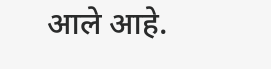आले आहे.